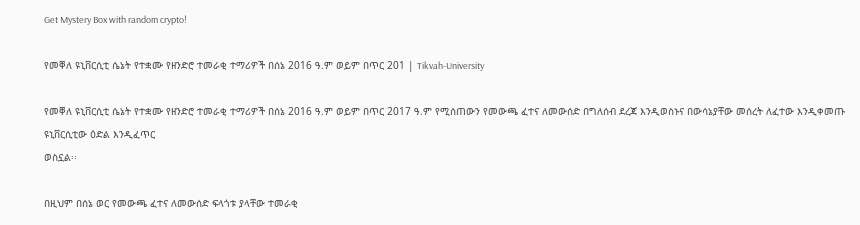Get Mystery Box with random crypto!

የመቐለ ዩኒቨርሲቲ ሴኔት የተቋሙ የዘንድሮ ተመራቂ ተማሪዎች በሰኔ 2016 ዓ.ም ወይም በጥር 201 | Tikvah-University

የመቐለ ዩኒቨርሲቲ ሴኔት የተቋሙ የዘንድሮ ተመራቂ ተማሪዎች በሰኔ 2016 ዓ.ም ወይም በጥር 2017 ዓ.ም የሚሰጠውን የመውጫ ፈተና ለመውሰድ በግለሰብ ደረጃ እንዲወስኑና በውሳኔያቸው መሰረት ለፈተው እንዲቀመጡ ዩኒቨርሲቲው ዕድል እንዲፈጥር
ወስኗል፡፡

በዚህም በሰኔ ወር የመውጫ ፈተና ለመውሰድ ፍላጎቱ ያላቸው ተመራቂ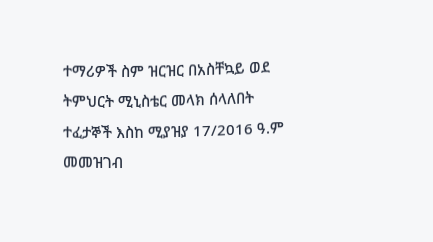ተማሪዎች ስም ዝርዝር በአስቸኳይ ወደ ትምህርት ሚኒስቴር መላክ ሰላለበት ተፈታኞች እስከ ሚያዝያ 17/2016 ዓ.ም መመዝገብ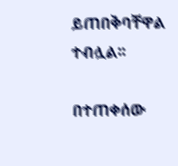ይጠበቅባቸዋል ተብሏል፡፡

በተጠቀሰው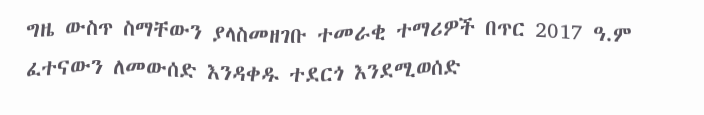ግዜ ውስጥ ስማቸውን ያላስመዘገቡ ተመራቂ ተማሪዎች በጥር 2017 ዓ.ም ፈተናውን ለመውሰድ እንዳቀዱ ተደርጎ እንደሚወሰድ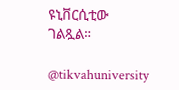ዩኒቨርሲቲው ገልጿል።

@tikvahuniversity